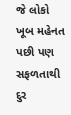જે લોકો ખૂબ મહેનત પછી પણ સફળતાથી દુર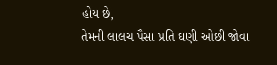હોય છે,
તેમની લાલચ પૈસા પ્રતિ ઘણી ઓછી જોવા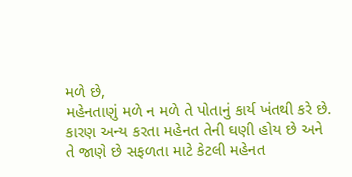મળે છે,
મહેનતાણું મળે ન મળે તે પોતાનું કાર્ય ખંતથી કરે છે.
કારણ અન્ય કરતા મહેનત તેની ઘણી હોય છે અને તે જાણે છે સફળતા માટે કેટલી મહેનત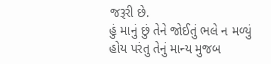જરૂરી છે.
હું માનું છું તેને જોઈતું ભલે ન મળ્યું હોય પરંતુ તેનું માન્ય મુજબ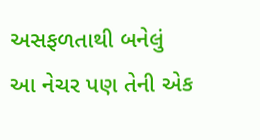અસફળતાથી બનેલું આ નેચર પણ તેની એક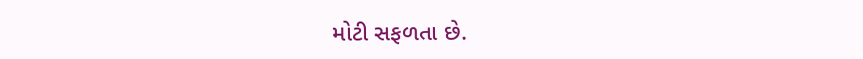મોટી સફળતા છે.